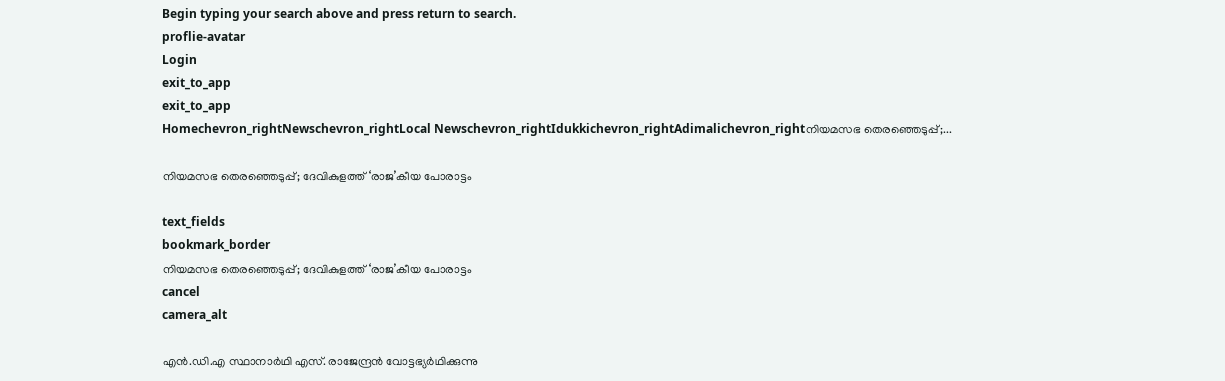Begin typing your search above and press return to search.
proflie-avatar
Login
exit_to_app
exit_to_app
Homechevron_rightNewschevron_rightLocal Newschevron_rightIdukkichevron_rightAdimalichevron_rightനിയമസഭ തെരഞ്ഞെടുപ്പ്;...

നിയമസഭ തെരഞ്ഞെടുപ്പ്; ദേവികുളത്ത് ‘രാജ’കീയ പോരാട്ടം

text_fields
bookmark_border
നിയമസഭ തെരഞ്ഞെടുപ്പ്; ദേവികുളത്ത് ‘രാജ’കീയ പോരാട്ടം
cancel
camera_alt

എൻ.ഡി.എ സ്ഥാനാർഥി എസ്. രാജേന്ദ്രൻ വോട്ടഭ്യർഥിക്കുന്നു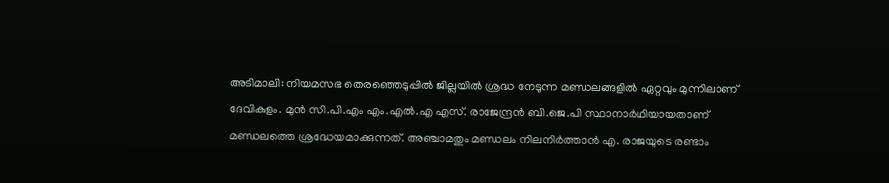അടിമാലി: നിയമസഭ തെരഞ്ഞെടുപ്പില്‍ ജില്ലയില്‍ ശ്രദ്ധ നേടുന്ന മണ്ഡലങ്ങളിൽ ഏറ്റവും മുന്നിലാണ് ദേവികുളം. മുന്‍ സി.പി.എം എം.എല്‍.എ എസ്. രാജേന്ദ്രന്‍ ബി.ജെ.പി സ്ഥാനാർഥിയായതാണ് മണ്ഡലത്തെ ശ്രദ്ധേയമാക്കുന്നത്. അഞ്ചാമതും മണ്ഡലം നിലനിര്‍ത്താന്‍ എ. രാജയുടെ രണ്ടാം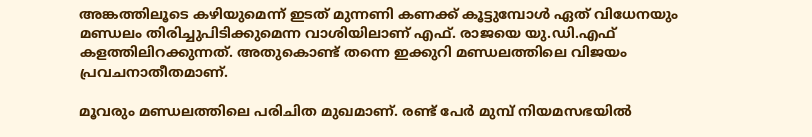അങ്കത്തിലൂടെ കഴിയുമെന്ന് ഇടത് മുന്നണി കണക്ക് കൂട്ടുമ്പോള്‍ ഏത് വിധേനയും മണ്ഡലം തിരിച്ചുപിടിക്കുമെന്ന വാശിയിലാണ് എഫ്. രാജയെ യു.ഡി.എഫ് കളത്തിലിറക്കുന്നത്. അതുകൊണ്ട് തന്നെ ഇക്കുറി മണ്ഡലത്തിലെ വിജയം പ്രവചനാതീതമാണ്.

മൂവരും മണ്ഡലത്തിലെ പരിചിത മുഖമാണ്. രണ്ട് പേര്‍ മുമ്പ് നിയമസഭയില്‍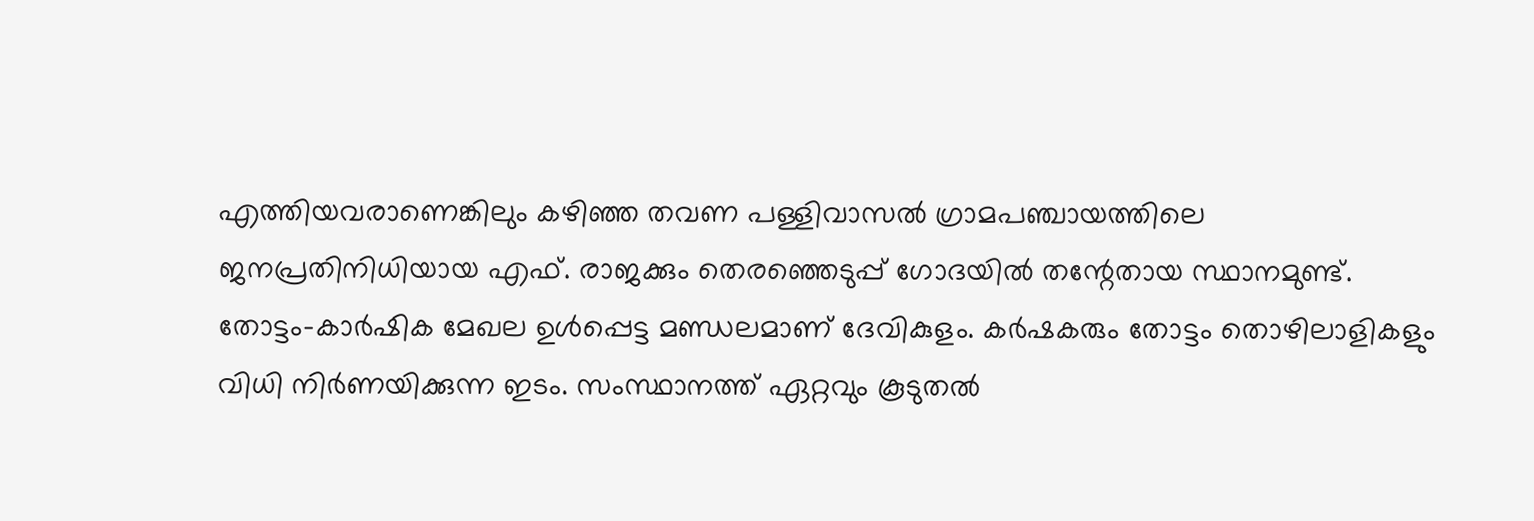എത്തിയവരാണെങ്കിലും കഴിഞ്ഞ തവണ പള്ളിവാസല്‍ ഗ്രാമപഞ്ചായത്തിലെ ജനപ്രതിനിധിയായ എഫ്. രാജക്കും തെരഞ്ഞെടുപ്പ് ഗോദയില്‍ തന്റേതായ സ്ഥാനമുണ്ട്. തോട്ടം-കാര്‍ഷിക മേഖല ഉള്‍പ്പെട്ട മണ്ഡലമാണ് ദേവികുളം. കര്‍ഷകരും തോട്ടം തൊഴിലാളികളും വിധി നിർണയിക്കുന്ന ഇടം. സംസ്ഥാനത്ത് ഏറ്റവും കൂടുതല്‍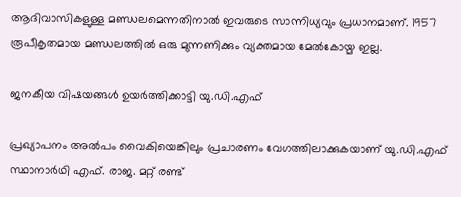ആദിവാസികളുള്ള മണ്ഡലമെന്നതിനാല്‍ ഇവരുടെ സാന്നിധ്യവും പ്രധാനമാണ്. 1957 രൂപീകൃതമായ മണ്ഡലത്തില്‍ ഒരു മുന്നണിക്കും വ്യക്തമായ മേല്‍കോയ്മ ഇല്ല.

ജനകീയ വിഷയങ്ങൾ ഉയർത്തിക്കാട്ടി യു.ഡി.എഫ്

പ്രഖ്യാപനം അൽപം വൈകിയെങ്കിലും പ്രചാരണം വേഗത്തിലാക്കുകയാണ് യു.ഡി.എഫ് സ്ഥാനാർഥി എഫ്. രാജ. മറ്റ് രണ്ട്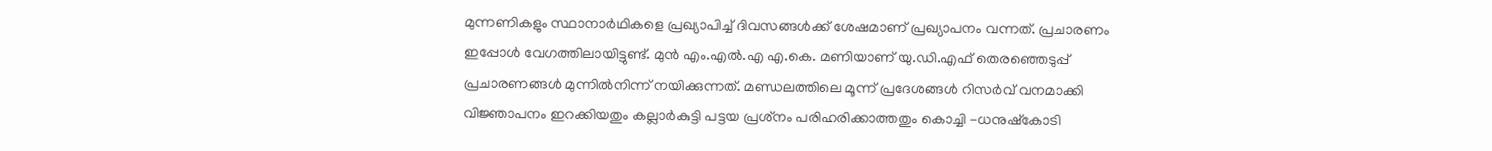മുന്നണികളും സ്ഥാനാർഥികളെ പ്രഖ്യാപിച്ച് ദിവസങ്ങൾക്ക് ശേഷമാണ് പ്രഖ്യാപനം വന്നത്. പ്രചാരണം ഇപ്പോൾ വേഗത്തിലായിട്ടുണ്ട്. മുന്‍ എം.എല്‍.എ എ.കെ. മണിയാണ് യു.ഡി.എഫ് തെരഞ്ഞെടുപ്പ് പ്രചാരണങ്ങള്‍ മുന്നില്‍നിന്ന് നയിക്കുന്നത്. മണ്ഡലത്തിലെ മൂന്ന് പ്രദേശങ്ങള്‍ റിസര്‍വ് വനമാക്കി വിജ്ഞാപനം ഇറക്കിയതും കല്ലാര്‍കുട്ടി പട്ടയ പ്രശ്‌നം പരിഹരിക്കാത്തതും കൊച്ചി -ധനുഷ്‌കോടി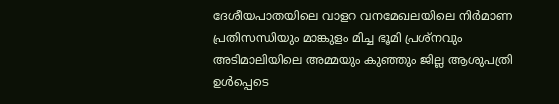ദേശീയപാതയിലെ വാളറ വനമേഖലയിലെ നിർമാണ പ്രതിസന്ധിയും മാങ്കുളം മിച്ച ഭൂമി പ്രശ്‌നവും അടിമാലിയിലെ അമ്മയും കുഞ്ഞും ജില്ല ആശുപത്രി ഉള്‍പ്പെടെ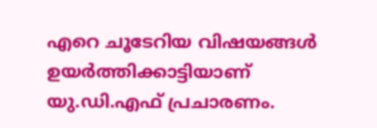എറെ ചൂടേറിയ വിഷയങ്ങള്‍ ഉയര്‍ത്തിക്കാട്ടിയാണ് യു.ഡി.എഫ് പ്രചാരണം.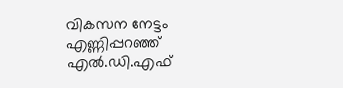വികസന നേട്ടം എണ്ണിപ്പറഞ്ഞ് എൽ.ഡി.എഫ്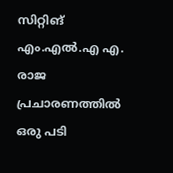സിറ്റിങ് എം.എൽ.എ എ. രാജ പ്രചാരണത്തിൽ ഒരു പടി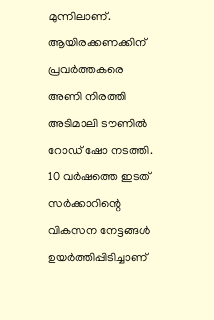മുന്നിലാണ്. ആയിരക്കണക്കിന് പ്രവർത്തകരെ അണി നിരത്തി അടിമാലി ടൗണിൽ റോഡ് ഷോ നടത്തി. 10 വര്‍ഷത്തെ ഇടത് സര്‍ക്കാറിന്റെ വികസന നേട്ടങ്ങള്‍ ഉയര്‍ത്തിപ്പിടിച്ചാണ്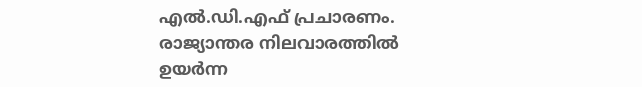എല്‍.ഡി.എഫ് പ്രചാരണം. രാജ്യാന്തര നിലവാരത്തില്‍ ഉയര്‍ന്ന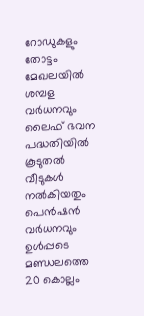റോഡുകളും തോട്ടം മേഖലയില്‍ ശമ്പള വർധനവും ലൈഫ് ഭവന പദ്ധതിയില്‍ കൂടുതല്‍ വീടുകള്‍ നല്‍കിയതും പെൻഷന്‍ വർധനവും ഉൾപ്പടെ മണ്ഡലത്തെ 20 കൊല്ലം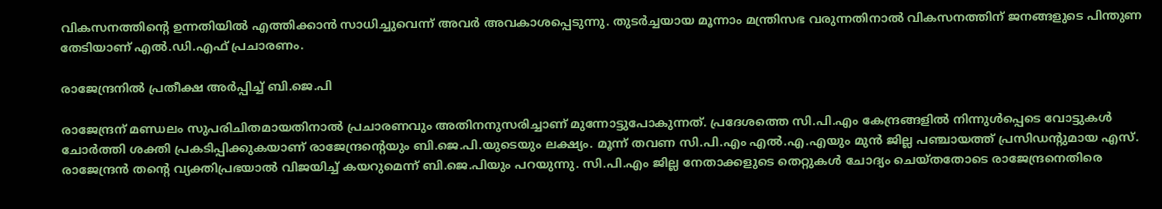വികസനത്തിന്റെ ഉന്നതിയില്‍ എത്തിക്കാന്‍ സാധിച്ചുവെന്ന് അവർ അവകാശപ്പെടുന്നു. തുടര്‍ച്ചയായ മൂന്നാം മന്ത്രിസഭ വരുന്നതിനാല്‍ വികസനത്തിന് ജനങ്ങളുടെ പിന്തുണ തേടിയാണ് എല്‍.ഡി.എഫ് പ്രചാരണം.

രാജേന്ദ്രനിൽ പ്രതീക്ഷ അർപ്പിച്ച് ബി.ജെ.പി

രാജേന്ദ്രന് മണ്ഡലം സുപരിചിതമായതിനാൽ പ്രചാരണവും അതിനനുസരിച്ചാണ് മുന്നോട്ടുപോകുന്നത്. പ്രദേശത്തെ സി.പി.എം കേന്ദ്രങ്ങളിൽ നിന്നുൾപ്പെടെ വോട്ടുകൾ ചോർത്തി ശക്തി പ്രകടിപ്പിക്കുകയാണ് രാജേന്ദ്രന്‍റെയും ബി.ജെ.പി.യുടെയും ലക്ഷ്യം. മൂന്ന് തവണ സി.പി.എം എല്‍.എ.എയും മുന്‍ ജില്ല പഞ്ചായത്ത് പ്രസിഡന്റുമായ എസ്. രാജേന്ദ്രന്‍ തന്റെ വ്യക്തിപ്രഭയാല്‍ വിജയിച്ച് കയറുമെന്ന് ബി.ജെ.പിയും പറയുന്നു. സി.പി.എം ജില്ല നേതാക്കളുടെ തെറ്റുകൾ ചോദ്യം ചെയ്തതോടെ രാജേന്ദ്രനെതിരെ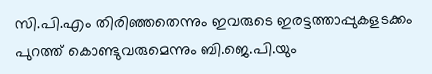സി.പി.എം തിരിഞ്ഞതെന്നും ഇവരുടെ ഇരട്ടത്താപ്പുകളടക്കം പുറത്ത് കൊണ്ടുവരുമെന്നും ബി.ജെ.പി.യും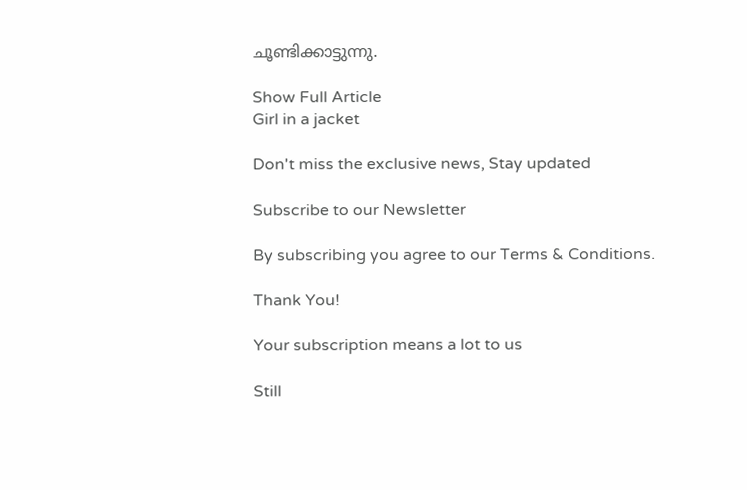ചൂണ്ടിക്കാട്ടുന്നു.

Show Full Article
Girl in a jacket

Don't miss the exclusive news, Stay updated

Subscribe to our Newsletter

By subscribing you agree to our Terms & Conditions.

Thank You!

Your subscription means a lot to us

Still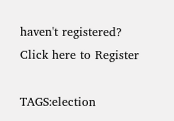haven't registered? Click here to Register

TAGS:election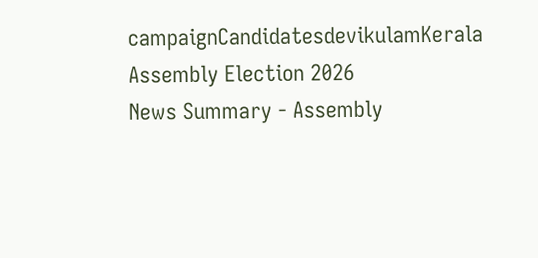campaignCandidatesdevikulamKerala Assembly Election 2026
News Summary - Assembly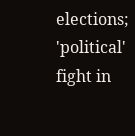elections; 'political' fight in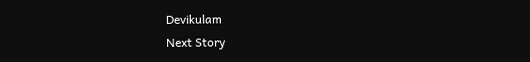Devikulam
Next Story